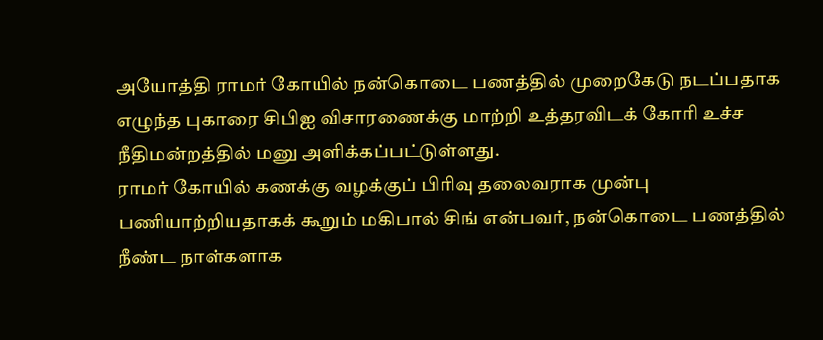அயோத்தி ராமர் கோயில் நன்கொடை பணத்தில் முறைகேடு நடப்பதாக எழுந்த புகாரை சிபிஐ விசாரணைக்கு மாற்றி உத்தரவிடக் கோரி உச்ச நீதிமன்றத்தில் மனு அளிக்கப்பட்டுள்ளது.
ராமர் கோயில் கணக்கு வழக்குப் பிரிவு தலைவராக முன்பு பணியாற்றியதாகக் கூறும் மகிபால் சிங் என்பவர், நன்கொடை பணத்தில் நீண்ட நாள்களாக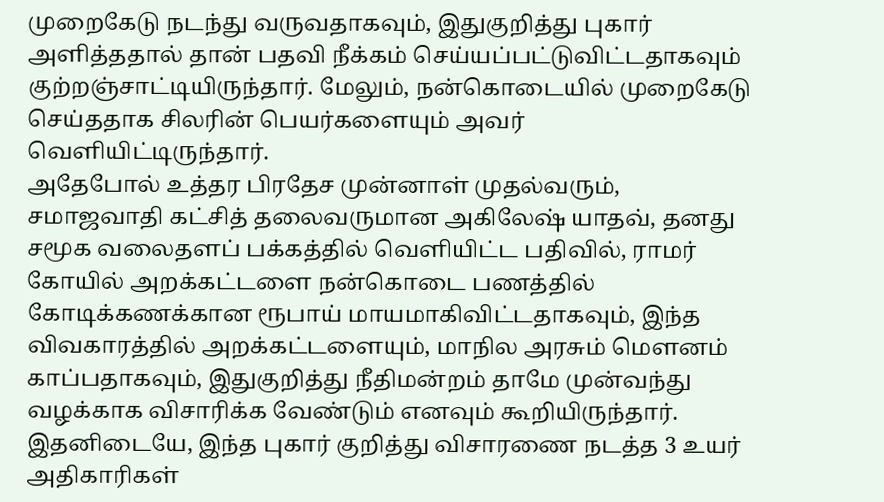முறைகேடு நடந்து வருவதாகவும், இதுகுறித்து புகார் அளித்ததால் தான் பதவி நீக்கம் செய்யப்பட்டுவிட்டதாகவும் குற்றஞ்சாட்டியிருந்தார். மேலும், நன்கொடையில் முறைகேடு செய்ததாக சிலரின் பெயர்களையும் அவர் வெளியிட்டிருந்தார்.
அதேபோல் உத்தர பிரதேச முன்னாள் முதல்வரும், சமாஜவாதி கட்சித் தலைவருமான அகிலேஷ் யாதவ், தனது சமூக வலைதளப் பக்கத்தில் வெளியிட்ட பதிவில், ராமர் கோயில் அறக்கட்டளை நன்கொடை பணத்தில் கோடிக்கணக்கான ரூபாய் மாயமாகிவிட்டதாகவும், இந்த விவகாரத்தில் அறக்கட்டளையும், மாநில அரசும் மெளனம் காப்பதாகவும், இதுகுறித்து நீதிமன்றம் தாமே முன்வந்து வழக்காக விசாரிக்க வேண்டும் எனவும் கூறியிருந்தார்.
இதனிடையே, இந்த புகார் குறித்து விசாரணை நடத்த 3 உயர் அதிகாரிகள்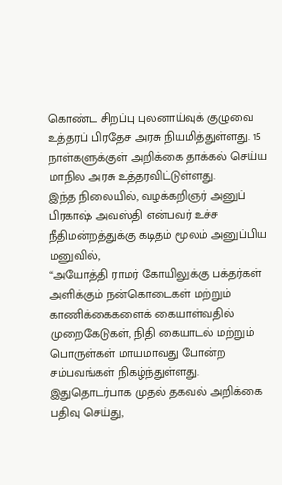கொண்ட சிறப்பு புலனாய்வுக் குழுவை உத்தரப் பிரதேச அரசு நியமித்துள்ளது. 15 நாள்களுக்குள் அறிக்கை தாக்கல் செய்ய மாநில அரசு உத்தரவிட்டுள்ளது.
இந்த நிலையில், வழக்கறிஞர் அனுப் பிரகாஷ் அவஸ்தி என்பவர் உச்ச நீதிமன்றத்துக்கு கடிதம் மூலம் அனுப்பிய மனுவில்,
“அயோத்தி ராமர் கோயிலுக்கு பக்தர்கள் அளிக்கும் நன்கொடைகள் மற்றும் காணிக்கைகளைக் கையாள்வதில் முறைகேடுகள், நிதி கையாடல் மற்றும் பொருள்கள் மாயமாவது போன்ற சம்பவங்கள் நிகழ்ந்துள்ளது.
இதுதொடர்பாக முதல் தகவல் அறிக்கை பதிவு செய்து,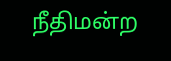நீதிமன்ற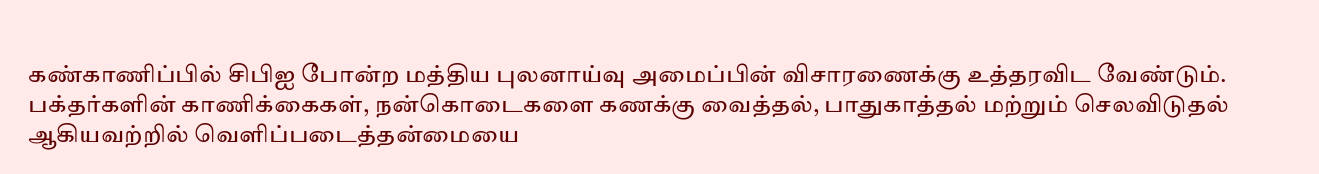கண்காணிப்பில் சிபிஐ போன்ற மத்திய புலனாய்வு அமைப்பின் விசாரணைக்கு உத்தரவிட வேண்டும்.
பக்தர்களின் காணிக்கைகள், நன்கொடைகளை கணக்கு வைத்தல், பாதுகாத்தல் மற்றும் செலவிடுதல் ஆகியவற்றில் வெளிப்படைத்தன்மையை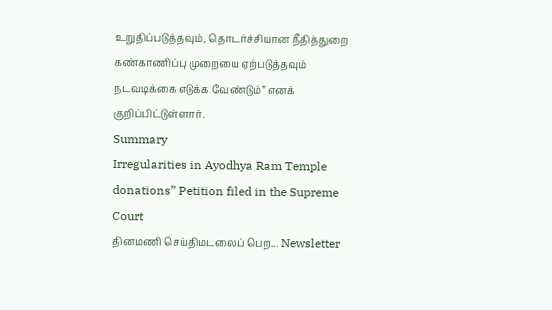உறுதிப்படுத்தவும், தொடர்ச்சியான நீதித்துறை கண்காணிப்பு முறையை ஏற்படுத்தவும் நடவடிக்கை எடுக்க வேண்டும்” எனக் குறிப்பிட்டுள்ளார்.
Summary
Irregularities in Ayodhya Ram Temple donations” Petition filed in the Supreme Court
தினமணி செய்திமடலைப் பெற... Newsletter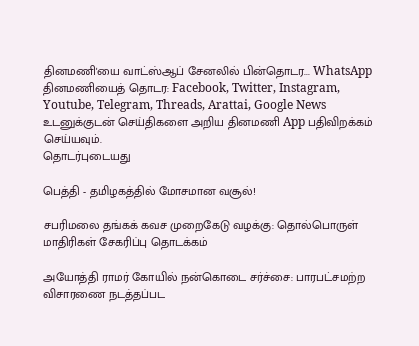தினமணி'யை வாட்ஸ்ஆப் சேனலில் பின்தொடர... WhatsApp
தினமணியைத் தொடர: Facebook, Twitter, Instagram, Youtube, Telegram, Threads, Arattai, Google News
உடனுக்குடன் செய்திகளை அறிய தினமணி App பதிவிறக்கம் செய்யவும்.
தொடர்புடையது

பெத்தி - தமிழகத்தில் மோசமான வசூல்!

சபரிமலை தங்கக் கவச முறைகேடு வழக்கு: தொல்பொருள் மாதிரிகள் சேகரிப்பு தொடக்கம்

அயோத்தி ராமர் கோயில் நன்கொடை சர்ச்சை: பாரபட்சமற்ற விசாரணை நடத்தப்பட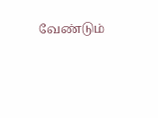வேண்டும்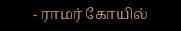- ராமர் கோயில்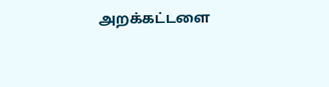அறக்கட்டளை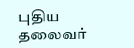புதிய தலைவர்